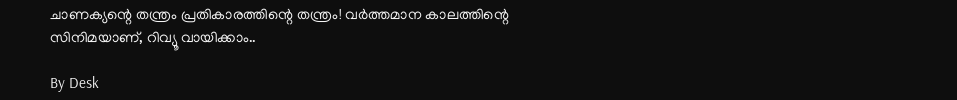ചാണക്യന്റെ തന്ത്രം പ്രതികാരത്തിന്റെ തന്ത്രം! വര്‍ത്തമാന കാലത്തിന്റെ സിനിമയാണ്, റിവ്യൂ വായിക്കാം..

By Desk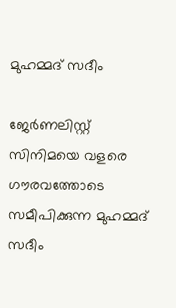മുഹമ്മദ് സദീം

ജേര്‍ണലിസ്റ്റ്
സിനിമയെ വളരെ ഗൗരവത്തോടെ സമീപിക്കുന്ന മുഹമ്മദ് സദീം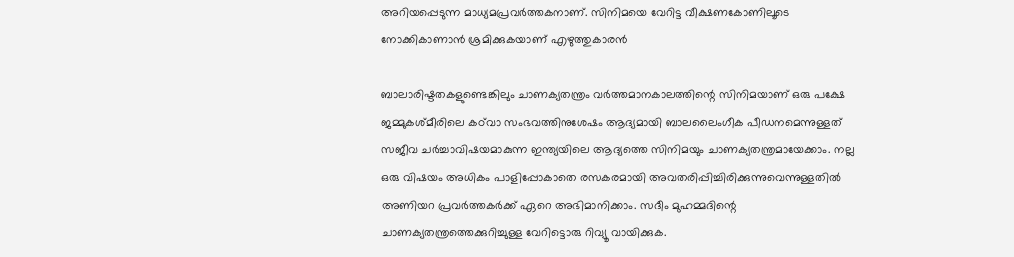അറിയപ്പെടുന്ന മാധ്യമപ്രവര്‍ത്തകനാണ്. സിനിമയെ വേറിട്ട വീക്ഷണകോണിലൂടെ നോക്കികാണാന്‍ ശ്രമിക്കുകയാണ് എഴുത്തുകാരന്‍

ബാലാരിഷ്ടതകളുണ്ടെങ്കിലും ചാണക്യതന്ത്രം വര്‍ത്തമാനകാലത്തിന്റെ സിനിമയാണ് ഒരു പക്ഷേ ജമ്മുകശ്മീരിലെ കഠ്‌വാ സംഭവത്തിനുശേഷം ആദ്യമായി ബാലലൈംഗീക പീഡനമെന്നുള്ളത് സജീവ ചര്‍ച്ചാവിഷയമാകുന്ന ഇന്ത്യയിലെ ആദ്യത്തെ സിനിമയും ചാണക്യതന്ത്രമായേക്കാം. നല്ല ഒരു വിഷയം അധികം പാളിപ്പോകാതെ രസകരമായി അവതരിപ്പിച്ചിരിക്കുന്നുവെന്നുള്ളതില്‍ അണിയറ പ്രവര്‍ത്തകര്‍ക്ക് ഏറെ അഭിമാനിക്കാം. സദീം മുഹമ്മദിന്റെ ചാണക്യതന്ത്രത്തെക്കുറിച്ചുള്ള വേറിട്ടൊരു റിവ്യൂ വായിക്കുക.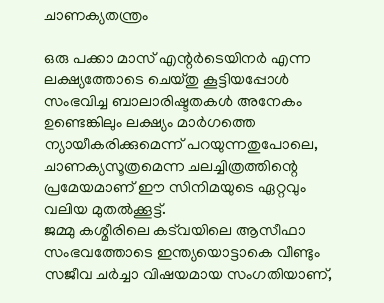ചാണക്യതന്ത്രം

ഒരു പക്കാ മാസ് എന്റര്‍ടെയിനര്‍ എന്ന ലക്ഷ്യത്തോടെ ചെയ്തു കൂട്ടിയപ്പോള്‍ സംഭവിച്ച ബാലാരിഷ്ടതകള്‍ അനേകം ഉണ്ടെങ്കിലും ലക്ഷ്യം മാര്‍ഗത്തെ ന്യായീകരിക്കുമെന്ന് പറയുന്നതുപോലെ, ചാണക്യസൂത്രമെന്ന ചലച്ചിത്രത്തിന്റെ പ്രമേയമാണ് ഈ സിനിമയുടെ ഏറ്റവും വലിയ മുതല്‍ക്കൂട്ട്.
ജമ്മു കശ്മീരിലെ കട്‌വയിലെ ആസീഫാ സംഭവത്തോടെ ഇന്ത്യയൊട്ടാകെ വീണ്ടും സജീവ ചര്‍ച്ചാ വിഷയമായ സംഗതിയാണ്,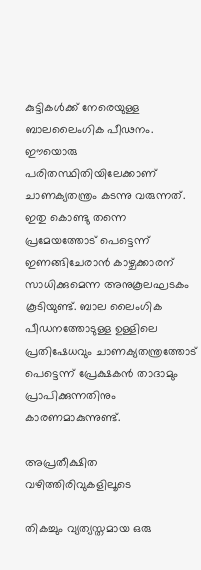കുട്ടികള്‍ക്ക് നേരെയുള്ള ബാലലൈംഗിക പീഢനം. ഈയൊരു പരിതസ്ഥിതിയിലേക്കാണ് ചാണക്യതന്ത്രം കടന്നു വരുന്നത്. ഇതു കൊണ്ടു തന്നെ പ്രമേയത്തോട് പെട്ടെന്ന് ഇണങ്ങിചേരാന്‍ കാഴ്ചക്കാരന് സാധിക്കുമെന്ന അനുകൂലഘടകം കൂടിയുണ്ട്. ബാല ലൈംഗിക പീഡനത്തോടുള്ള ഉള്ളിലെ പ്രതിഷേധവും ചാണക്യതന്ത്രത്തോട് പെട്ടെന്ന് പ്രേക്ഷകന്‍ താദാമും പ്രാപിക്കുന്നതിനും കാരണമാകുന്നുണ്ട്.

അപ്രതീക്ഷിത വഴിത്തിരിവുകളിലൂടെ

തികച്ചും വ്യത്യസ്തമായ ഒരു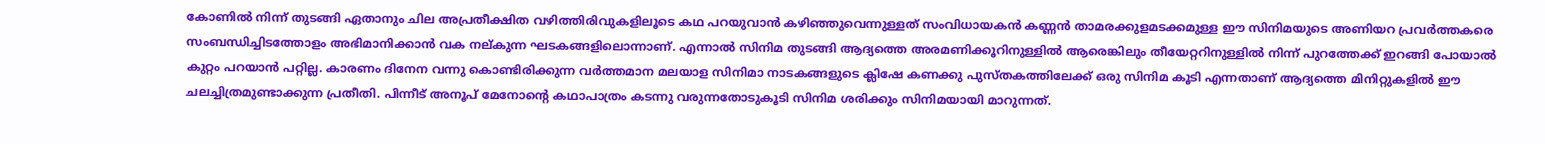കോണില്‍ നിന്ന് തുടങ്ങി ഏതാനും ചില അപ്രതീക്ഷിത വഴിത്തിരിവുകളിലൂടെ കഥ പറയുവാന്‍ കഴിഞ്ഞുവെന്നുള്ളത് സംവിധായകന്‍ കണ്ണന്‍ താമരക്കുളമടക്കമുള്ള ഈ സിനിമയുടെ അണിയറ പ്രവര്‍ത്തകരെ സംബന്ധിച്ചിടത്തോളം അഭിമാനിക്കാന്‍ വക നല്കുന്ന ഘടകങ്ങളിലൊന്നാണ്. എന്നാല്‍ സിനിമ തുടങ്ങി ആദ്യത്തെ അരമണിക്കൂറിനുള്ളില്‍ ആരെങ്കിലും തീയേറ്ററിനുള്ളില്‍ നിന്ന് പുറത്തേക്ക് ഇറങ്ങി പോയാല്‍ കുറ്റം പറയാന്‍ പറ്റില്ല. കാരണം ദിനേന വന്നു കൊണ്ടിരിക്കുന്ന വര്‍ത്തമാന മലയാള സിനിമാ നാടകങ്ങളുടെ ക്ലിഷേ കണക്കു പുസ്തകത്തിലേക്ക് ഒരു സിനിമ കൂടി എന്നതാണ് ആദ്യത്തെ മിനിറ്റുകളില്‍ ഈ ചലച്ചിത്രമുണ്ടാക്കുന്ന പ്രതീതി. പിന്നീട് അനൂപ് മേനോന്റെ കഥാപാത്രം കടന്നു വരുന്നതോടുകൂടി സിനിമ ശരിക്കും സിനിമയായി മാറുന്നത്.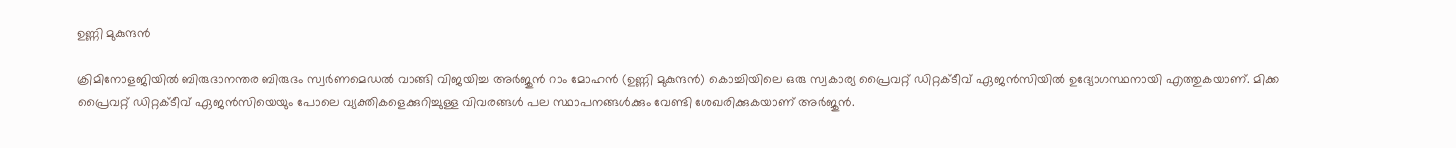ഉണ്ണി മുകുന്ദന്‍

ക്രിമിനോളജിയില്‍ ബിരുദാനന്തര ബിരുദം സ്വര്‍ണമെഡല്‍ വാങ്ങി വിജയിച്ച അര്‍ജുന്‍ റാം മോഹന്‍ (ഉണ്ണി മുകുന്ദന്‍) കൊച്ചിയിലെ ഒരു സ്വകാര്യ പ്രൈവറ്റ് ഡിറ്റക്ടീവ് ഏജന്‍സിയില്‍ ഉദ്യോഗസ്ഥനായി എത്തുകയാണ്. മിക്ക പ്രൈവറ്റ് ഡിറ്റക്ടീവ് ഏജന്‍സിയെയും പോലെ വ്യക്തികളെക്കുറിച്ചുള്ള വിവരങ്ങള്‍ പല സ്ഥാപനങ്ങള്‍ക്കും വേണ്ടി ശേഖരിക്കുകയാണ് അര്‍ജുന്‍.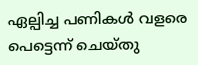ഏല്പിച്ച പണികള്‍ വളരെ പെട്ടെന്ന് ചെയ്തു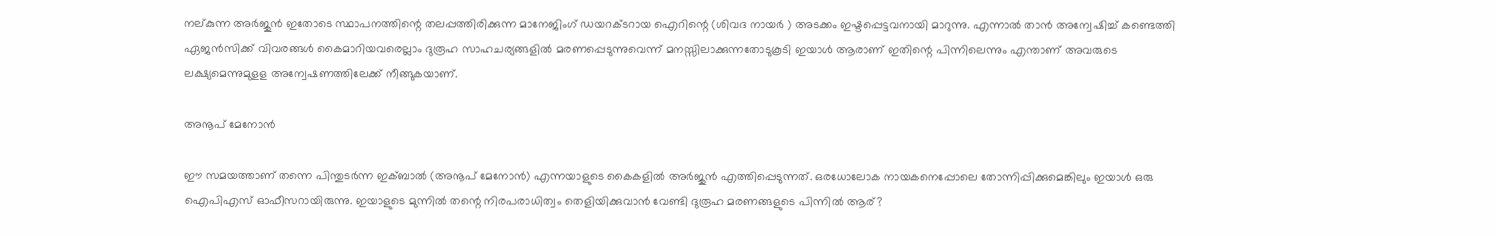നല്കുന്ന അര്‍ജുന്‍ ഇതോടെ സ്ഥാപനത്തിന്റെ തലപ്പത്തിരിക്കുന്ന മാനേജിംഗ് ഡയറക്ടറായ ഐറിന്റെ (ശിവദ നായര്‍ ) അടക്കം ഇഷ്ടപ്പെട്ടവനായി മാറുന്നു. എന്നാല്‍ താന്‍ അന്വേഷിച്ച് കണ്ടെത്തി ഏജന്‍സിക്ക് വിവരങ്ങള്‍ കൈമാറിയവരെല്ലാം ദുരൂഹ സാഹചര്യങ്ങളില്‍ മരണപ്പെടുന്നുവെന്ന് മനസ്സിലാക്കുന്നതോടുകൂടി ഇയാള്‍ ആരാണ് ഇതിന്റെ പിന്നിലെന്നും എന്താണ് അവരുടെ ലക്ഷ്യമെന്നുമുളള അന്വേഷണത്തിലേക്ക് നീങ്ങുകയാണ്.

അനൂപ് മേനോന്‍

ഈ സമയത്താണ് തന്നെ പിന്തുടര്‍ന്ന ഇക്ബാല്‍ (അനൂപ് മേനോന്‍) എന്നയാളുടെ കൈകളില്‍ അര്‍ജുന്‍ എത്തിപ്പെടുന്നത്. ഒരധോലോക നായകനെപ്പോലെ തോന്നിപ്പിക്കുമെങ്കിലും ഇയാള്‍ ഒരു ഐപിഎസ് ഓഫീസറായിരുന്നു. ഇയാളുടെ മുന്നില്‍ തന്റെ നിരപരാധിത്വം തെളിയിക്കുവാന്‍ വേണ്ടി ദുരൂഹ മരണങ്ങളുടെ പിന്നില്‍ ആര്?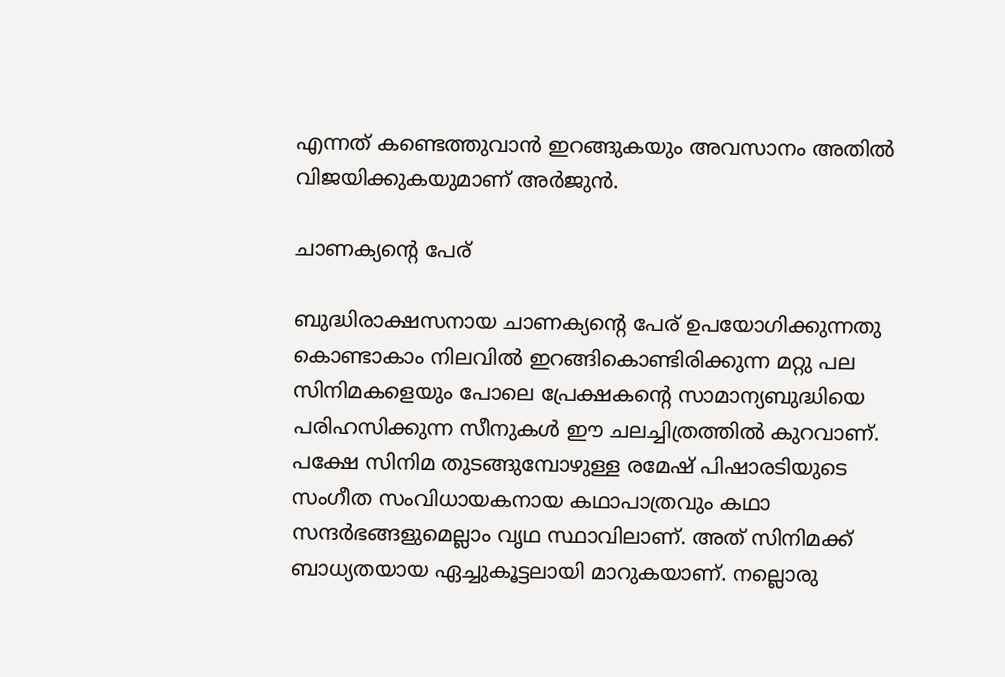എന്നത് കണ്ടെത്തുവാന്‍ ഇറങ്ങുകയും അവസാനം അതില്‍ വിജയിക്കുകയുമാണ് അര്‍ജുന്‍.

ചാണക്യന്റെ പേര്

ബുദ്ധിരാക്ഷസനായ ചാണക്യന്റെ പേര് ഉപയോഗിക്കുന്നതു കൊണ്ടാകാം നിലവില്‍ ഇറങ്ങികൊണ്ടിരിക്കുന്ന മറ്റു പല സിനിമകളെയും പോലെ പ്രേക്ഷകന്റെ സാമാന്യബുദ്ധിയെ പരിഹസിക്കുന്ന സീനുകള്‍ ഈ ചലച്ചിത്രത്തില്‍ കുറവാണ്. പക്ഷേ സിനിമ തുടങ്ങുമ്പോഴുള്ള രമേഷ് പിഷാരടിയുടെ സംഗീത സംവിധായകനായ കഥാപാത്രവും കഥാ സന്ദര്‍ഭങ്ങളുമെല്ലാം വൃഥ സ്ഥാവിലാണ്. അത് സിനിമക്ക് ബാധ്യതയായ ഏച്ചുകൂട്ടലായി മാറുകയാണ്. നല്ലൊരു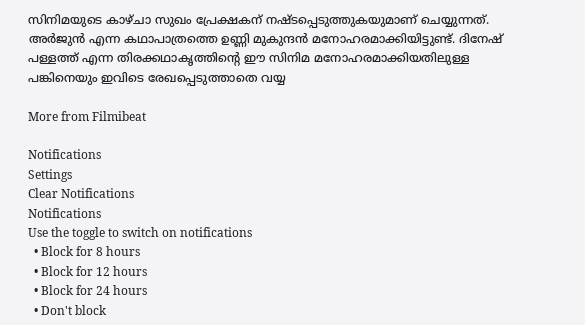സിനിമയുടെ കാഴ്ചാ സുഖം പ്രേക്ഷകന് നഷ്ടപ്പെടുത്തുകയുമാണ് ചെയ്യുന്നത്. അര്‍ജുന്‍ എന്ന കഥാപാത്രത്തെ ഉണ്ണി മുകുന്ദന്‍ മനോഹരമാക്കിയിട്ടുണ്ട്. ദിനേഷ് പള്ളത്ത് എന്ന തിരക്കഥാകൃത്തിന്റെ ഈ സിനിമ മനോഹരമാക്കിയതിലുള്ള പങ്കിനെയും ഇവിടെ രേഖപ്പെടുത്താതെ വയ്യ

More from Filmibeat

Notifications
Settings
Clear Notifications
Notifications
Use the toggle to switch on notifications
  • Block for 8 hours
  • Block for 12 hours
  • Block for 24 hours
  • Don't block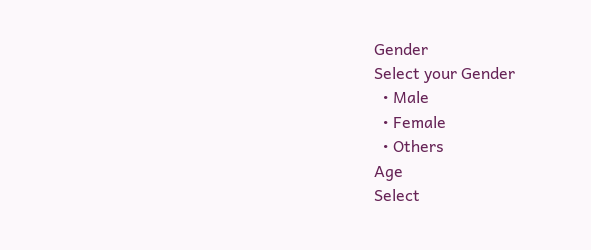Gender
Select your Gender
  • Male
  • Female
  • Others
Age
Select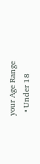your Age Range
  • Under 18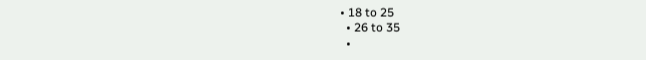• 18 to 25
  • 26 to 35
  •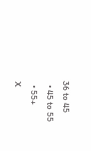36 to 45
  • 45 to 55
  • 55+
X